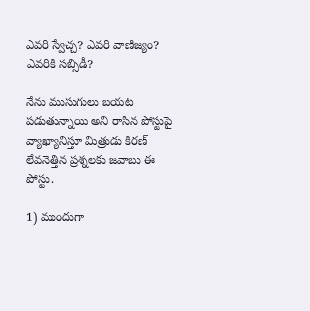ఎవరి స్వేచ్చ? ఎవరి వాణిజ్యం? ఎవరికి సబ్సిడీ?

నేను ముసుగులు బయట పడుతున్నాయి అని రాసిన పోస్టుపై వ్యాఖ్యానిస్తూ మిత్రుడు కిరణ్ లేవనెత్తిన ప్రశ్నలకు జవాబు ఈ పోస్టు.

1) ముందుగా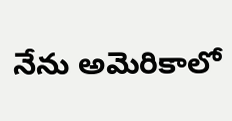నేను అమెరికాలో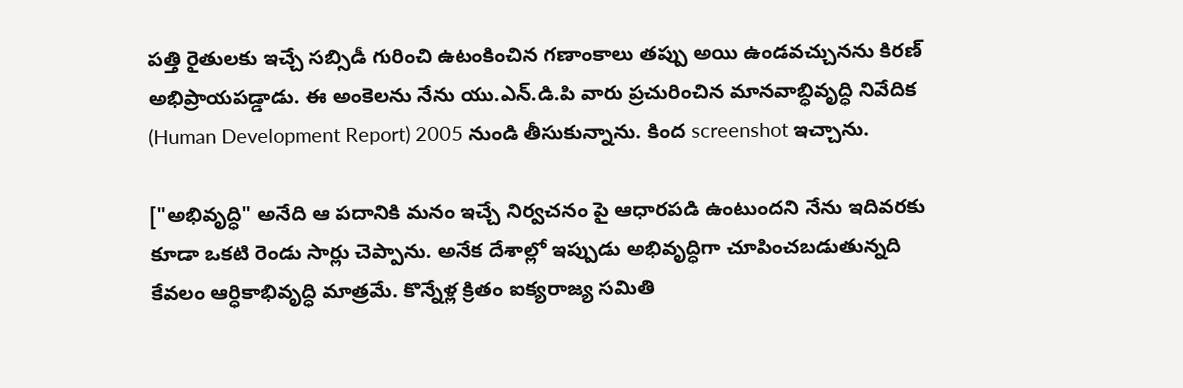పత్తి రైతులకు ఇచ్చే సబ్సిడీ గురించి ఉటంకించిన గణాంకాలు తప్పు అయి ఉండవచ్చునను కిరణ్ అభిప్రాయపడ్డాడు. ఈ అంకెలను నేను యు.ఎన్.డి.పి వారు ప్రచురించిన మానవాబ్ధివృద్ధి నివేదిక (Human Development Report) 2005 నుండి తీసుకున్నాను. కింద screenshot ఇచ్చాను.

["అభివృద్ధి" అనేది ఆ పదానికి మనం ఇచ్చే నిర్వచనం పై ఆధారపడి ఉంటుందని నేను ఇదివరకు కూడా ఒకటి రెండు సార్లు చెప్పాను. అనేక దేశాల్లో ఇప్పుడు అభివృద్ధిగా చూపించబడుతున్నది కేవలం ఆర్ధికాభివృద్ధి మాత్రమే. కొన్నేళ్ల క్రితం ఐక్యరాజ్య సమితి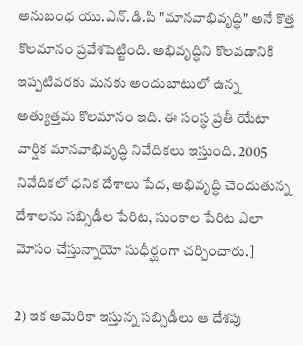అనుబంధ యు.ఎన్.డి.పి "మానవాభివృద్ధి" అనే కొత్త కొలమానం ప్రవేశపెట్టింది. అభివృద్ధిని కొలవడానికి ఇప్పటివరకు మనకు అందుబాటులో ఉన్న అత్యుత్తమ కొలమానం ఇది. ఈ సంస్థ ప్రతీ యేటా వార్షిక మానవాభివృద్ధి నివేదికలు ఇస్తుంది. 2005 నివేదికలో ధనిక దేశాలు పేద, అభివృద్ధి చెందుతున్న దేశాలను సబ్సిడీల పేరిట, సుంకాల పేరిట ఎలా మోసం చేస్తున్నాయో సుధీర్ఘంగా చర్చించారు.]

2) ఇక అమెరికా ఇస్తున్న సబ్సిడీలు ఆ దేశపు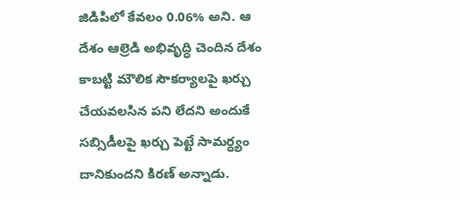జిడిపిలో కేవలం 0.06% అని. ఆ దేశం ఆల్రెడి అభివృద్ధి చెందిన దేశం కాబట్టి మౌలిక సౌకర్యాలపై ఖర్చు చేయవలసిన పని లేదని అందుకే సబ్సిడీలపై ఖర్చు పెట్టే సామర్ధ్యం దానికుందని కిరణ్ అన్నాడు.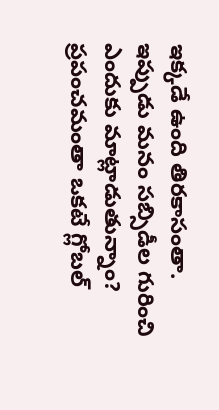ఇక్కడే ఉంది తిరకాసంతా. ఇప్పుడు మనం సబ్సిడీల గురించి ఎందుకు మాట్లాడుతున్నాం? ప్రపంచమంతా ఒకటే గ్లోబల్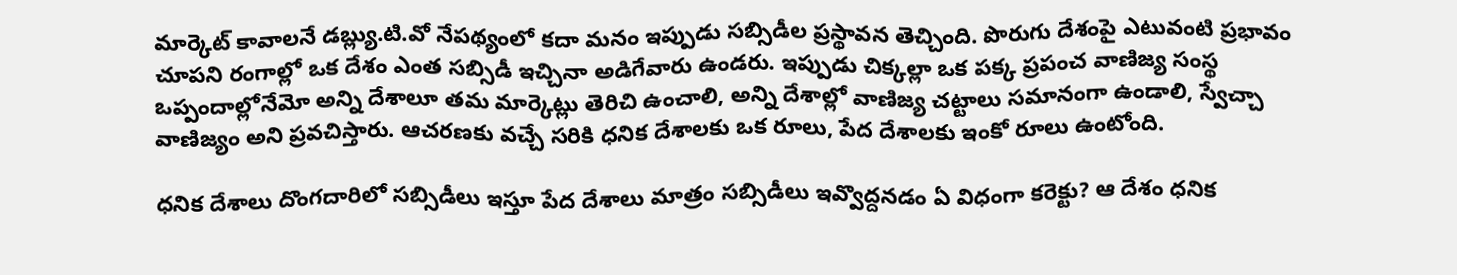మార్కెట్ కావాలనే డబ్ల్యు.టి.వో నేపథ్యంలో కదా మనం ఇప్పుడు సబ్సిడీల ప్రస్థావన తెచ్చింది. పొరుగు దేశంపై ఎటువంటి ప్రభావం చూపని రంగాల్లో ఒక దేశం ఎంత సబ్సిడీ ఇచ్చినా అడిగేవారు ఉండరు. ఇప్పుడు చిక్కల్లా ఒక పక్క ప్రపంచ వాణిజ్య సంస్థ ఒప్పందాల్లోనేమో అన్ని దేశాలూ తమ మార్కెట్లు తెరిచి ఉంచాలి, అన్ని దేశాల్లో వాణిజ్య చట్టాలు సమానంగా ఉండాలి, స్వేచ్చా వాణిజ్యం అని ప్రవచిస్తారు. ఆచరణకు వచ్చే సరికి ధనిక దేశాలకు ఒక రూలు, పేద దేశాలకు ఇంకో రూలు ఉంటోంది.

ధనిక దేశాలు దొంగదారిలో సబ్సిడీలు ఇస్తూ పేద దేశాలు మాత్రం సబ్సిడీలు ఇవ్వొద్దనడం ఏ విధంగా కరెక్టు? ఆ దేశం ధనిక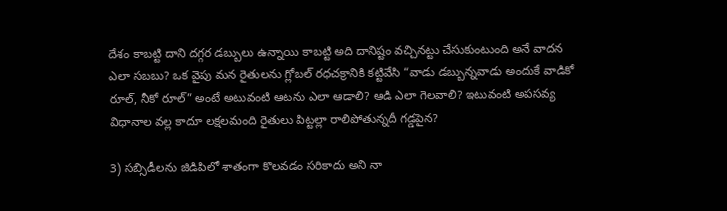దేశం కాబట్టి దాని దగ్గర డబ్బులు ఉన్నాయి కాబట్టి అది దానిష్టం వచ్చినట్టు చేసుకుంటుంది అనే వాదన ఎలా సబబు? ఒక వైపు మన రైతులను గ్లోబల్ రధచక్రానికి కట్టివేసి “వాడు డబ్బున్నవాడు అందుకే వాడికో రూల్, నీకో రూల్” అంటే అటువంటి ఆటను ఎలా ఆడాలి? ఆడి ఎలా గెలవాలి? ఇటువంటి అపసవ్య విధానాల వల్ల కాదూ లక్షలమంది రైతులు పిట్టల్లా రాలిపోతున్నదీ గడ్డపైన?

3) సబ్సిడీలను జిడిపిలో శాతంగా కొలవడం సరికాదు అని నా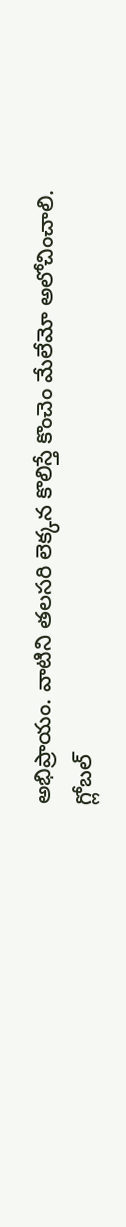అభిప్రాయం. వాటిని తలసరి లెక్కన కొలిస్తే కొంచెం మేలేమో అలోచించాలి. గ్లోబల్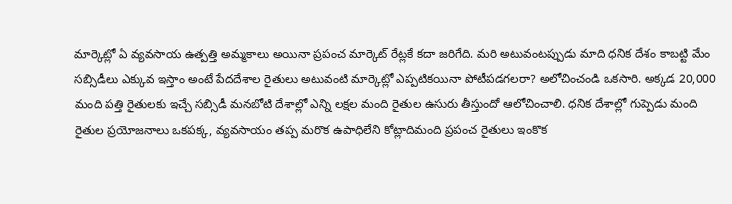మార్కెట్లో ఏ వ్యవసాయ ఉత్పత్తి అమ్మకాలు అయినా ప్రపంచ మార్కెట్ రేట్లకే కదా జరిగేది. మరి అటువంటప్పుడు మాది ధనిక దేశం కాబట్టి మేం సబ్సిడీలు ఎక్కువ ఇస్తాం అంటే పేదదేశాల రైతులు అటువంటి మార్కెట్లో ఎప్పటికయినా పోటీపడగలరా? అలోచించండి ఒకసారి. అక్కడ 20,000 మంది పత్తి రైతులకు ఇచ్చే సబ్సిడీ మనబోటి దేశాల్లో ఎన్ని లక్షల మంది రైతుల ఉసురు తీస్తుందో ఆలోచించాలి. ధనిక దేశాల్లో గుప్పెడు మంది రైతుల ప్రయోజనాలు ఒకపక్క, వ్యవసాయం తప్ప మరొక ఉపాధిలేని కోట్లాదిమంది ప్రపంచ రైతులు ఇంకొక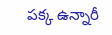పక్క ఉన్నారీ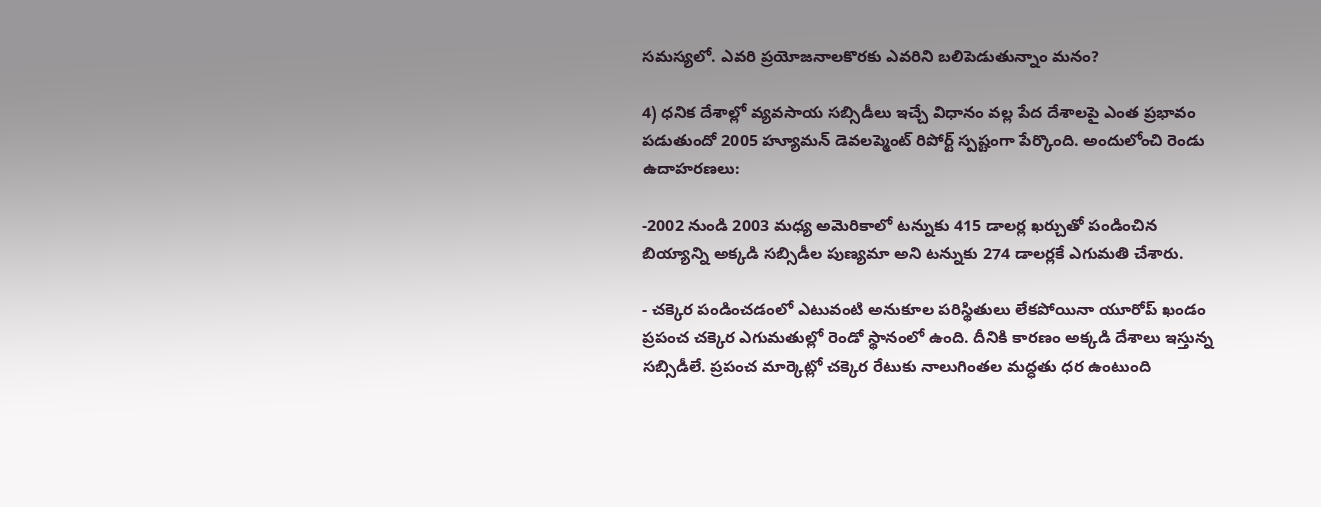సమస్యలో. ఎవరి ప్రయోజనాలకొరకు ఎవరిని బలిపెడుతున్నాం మనం?

4) ధనిక దేశాల్లో వ్యవసాయ సబ్సిడీలు ఇచ్చే విధానం వల్ల పేద దేశాలపై ఎంత ప్రభావం పడుతుందో 2005 హ్యూమన్ డెవలప్మెంట్ రిపోర్ట్ స్పష్టంగా పేర్కొంది. అందులోంచి రెండు ఉదాహరణలు:

-2002 నుండి 2003 మధ్య అమెరికాలో టన్నుకు 415 డాలర్ల ఖర్చుతో పండించిన బియ్యాన్ని అక్కడి సబ్సిడీల పుణ్యమా అని టన్నుకు 274 డాలర్లకే ఎగుమతి చేశారు.

- చక్కెర పండించడంలో ఎటువంటి అనుకూల పరిస్థితులు లేకపోయినా యూరోప్ ఖండం ప్రపంచ చక్కెర ఎగుమతుల్లో రెండో స్థానంలో ఉంది. దీనికి కారణం అక్కడి దేశాలు ఇస్తున్న సబ్సిడీలే. ప్రపంచ మార్కెట్లో చక్కెర రేటుకు నాలుగింతల మద్ధతు ధర ఉంటుంది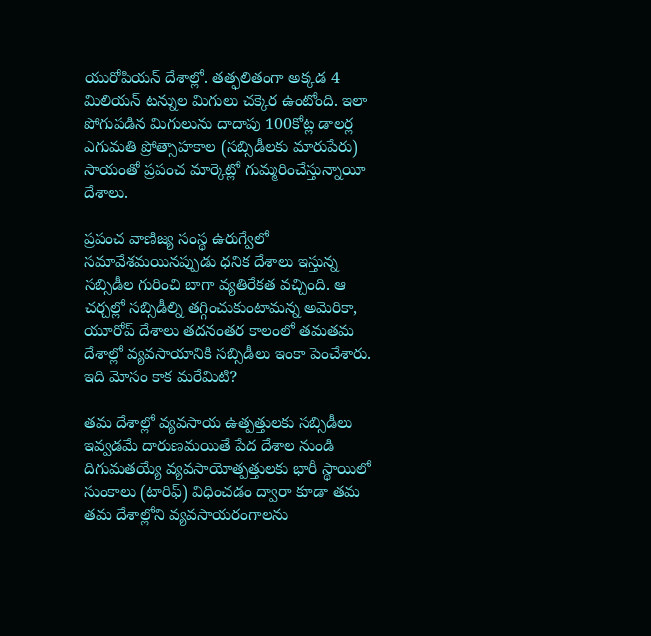యురోపియన్ దేశాల్లో. తత్ఫలితంగా అక్కడ 4 మిలియన్ టన్నుల మిగులు చక్కెర ఉంటోంది. ఇలా పోగుపడిన మిగులును దాదాపు 100కోట్ల డాలర్ల ఎగుమతి ప్రోత్సాహకాల (సబ్సిడీలకు మారుపేరు) సాయంతో ప్రపంచ మార్కెట్లో గుమ్మరించేస్తున్నాయీ దేశాలు.

ప్రపంచ వాణిజ్య సంస్థ ఉరుగ్వేలో సమావేశమయినప్పుడు ధనిక దేశాలు ఇస్తున్న సబ్సిడీల గురించి బాగా వ్యతిరేకత వచ్చింది. ఆ చర్చల్లో సబ్సిడీల్ని తగ్గించుకుంటామన్న అమెరికా, యూరోప్ దేశాలు తదనంతర కాలంలో తమతమ దేశాల్లో వ్యవసాయానికి సబ్సిడీలు ఇంకా పెంచేశారు. ఇది మోసం కాక మరేమిటి?

తమ దేశాల్లో వ్యవసాయ ఉత్పత్తులకు సబ్సిడీలు ఇవ్వడమే దారుణమయితే పేద దేశాల నుండి దిగుమతయ్యే వ్యవసాయోత్పత్తులకు భారీ స్థాయిలో సుంకాలు (టారిఫ్) విధించడం ద్వారా కూడా తమ తమ దేశాల్లోని వ్యవసాయరంగాలను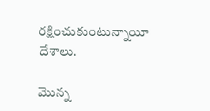రక్షించుకుంటున్నాయీ దేశాలు.

మొన్న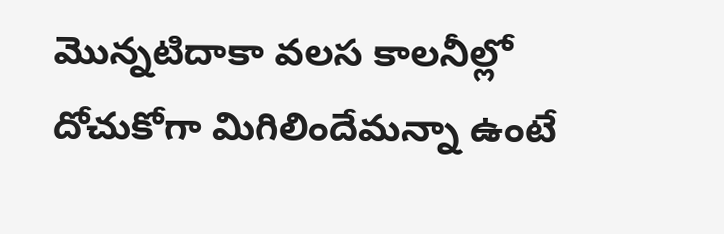మొన్నటిదాకా వలస కాలనీల్లో దోచుకోగా మిగిలిందేమన్నా ఉంటే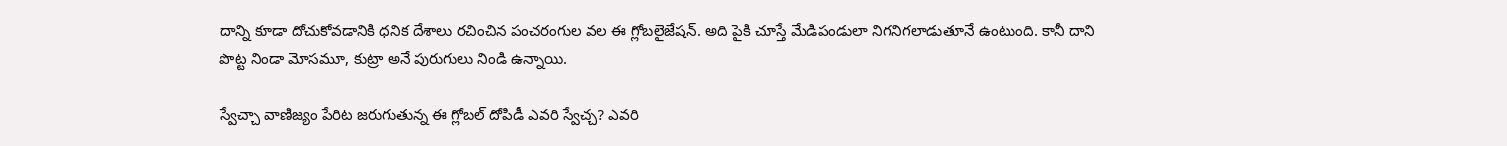దాన్ని కూడా దోచుకోవడానికి ధనిక దేశాలు రచించిన పంచరంగుల వల ఈ గ్లోబలైజేషన్. అది పైకి చూస్తే మేడిపండులా నిగనిగలాడుతూనే ఉంటుంది. కానీ దాని పొట్ట నిండా మోసమూ, కుట్రా అనే పురుగులు నిండి ఉన్నాయి.

స్వేచ్చా వాణిజ్యం పేరిట జరుగుతున్న ఈ గ్లోబల్ దోపిడీ ఎవరి స్వేచ్చ? ఎవరి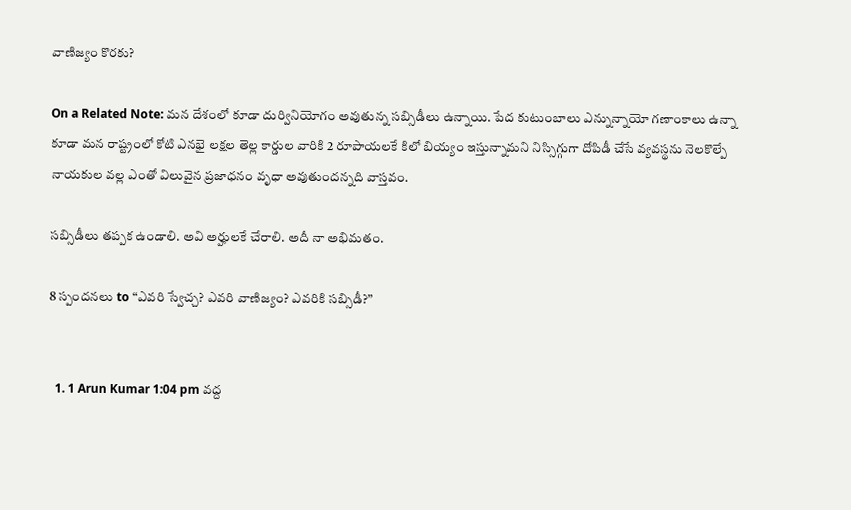వాణిజ్యం కొరకు?

On a Related Note: మన దేశంలో కూడా దుర్వినియోగం అవుతున్న సబ్సిడీలు ఉన్నాయి. పేద కుటుంబాలు ఎన్నున్నాయో గణాంకాలు ఉన్నా కూడా మన రాష్ట్రంలో కోటి ఎనభై లక్షల తెల్ల కార్డుల వారికి 2 రూపాయలకే కిలో బియ్యం ఇస్తున్నామని నిస్సిగ్గుగా దోపిడీ చేసే వ్యవస్థను నెలకొల్పే నాయకుల వల్ల ఎంతో విలువైన ప్రజాధనం వృధా అవుతుందన్నది వాస్తవం.

సబ్సిడీలు తప్పక ఉండాలి. అవి అర్హులకే చేరాలి. అదీ నా అభిమతం.

8 స్పందనలు to “ఎవరి స్వేచ్చ? ఎవరి వాణిజ్యం? ఎవరికి సబ్సిడీ?”


  1. 1 Arun Kumar 1:04 pm వద్ద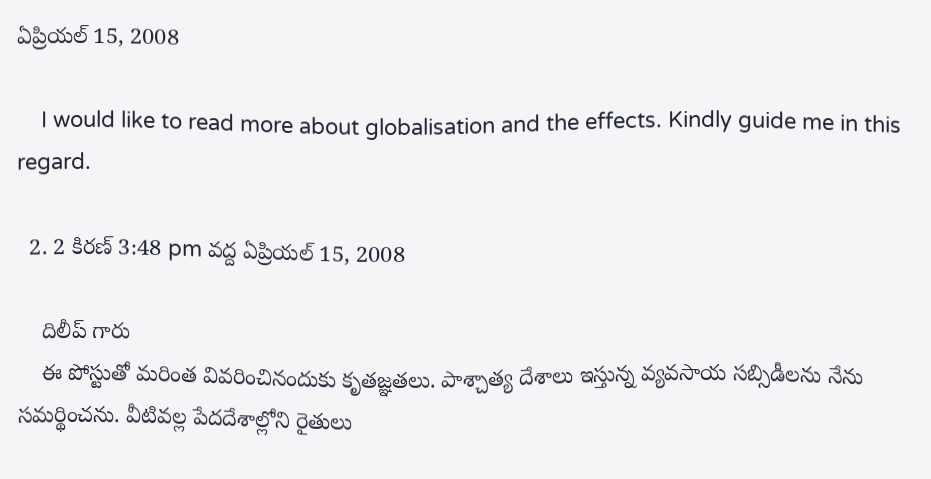ఏప్రియల్ 15, 2008

    I would like to read more about globalisation and the effects. Kindly guide me in this regard.

  2. 2 కిరణ్ 3:48 pm వద్ద ఏప్రియల్ 15, 2008

    దిలీప్ గారు
    ఈ పోస్టుతో మరింత వివరించినందుకు కృతజ్ఞతలు. పాశ్చాత్య దేశాలు ఇస్తున్న వ్యవసాయ సబ్సిడీలను నేను సమర్థించను. వీటివల్ల పేదదేశాల్లోని రైతులు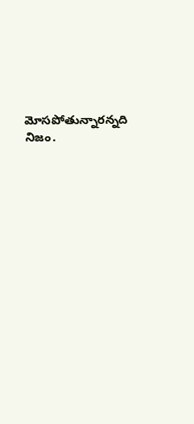మోసపోతున్నారన్నది నిజం.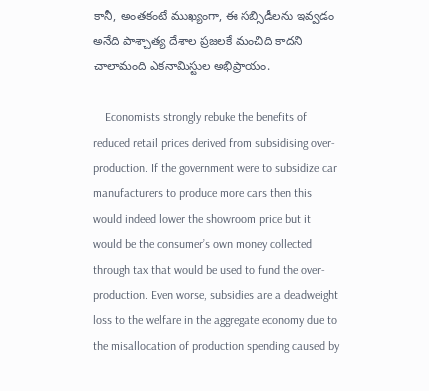కానీ, అంతకంటే ముఖ్యంగా, ఈ సబ్సిడీలను ఇవ్వడం అనేది పాశ్చాత్య దేశాల ప్రజలకే మంచిది కాదని చాలామంది ఎకనామిస్టుల అభిప్రాయం.

    Economists strongly rebuke the benefits of reduced retail prices derived from subsidising over-production. If the government were to subsidize car manufacturers to produce more cars then this would indeed lower the showroom price but it would be the consumer’s own money collected through tax that would be used to fund the over-production. Even worse, subsidies are a deadweight loss to the welfare in the aggregate economy due to the misallocation of production spending caused by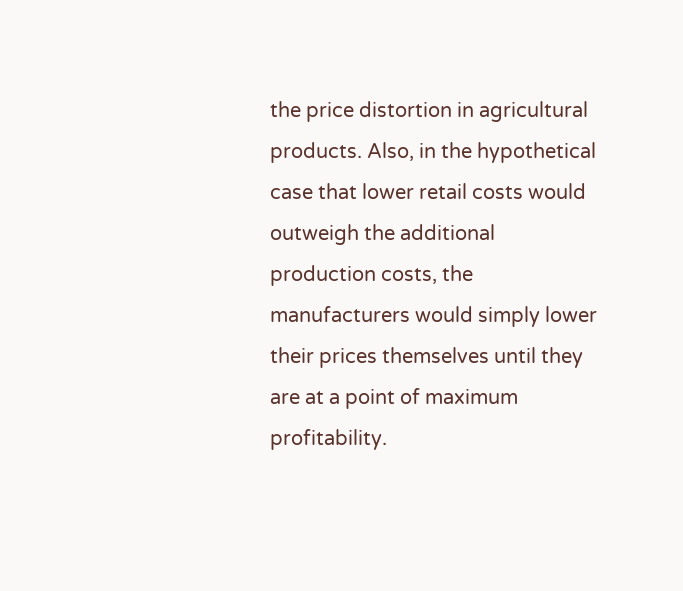the price distortion in agricultural products. Also, in the hypothetical case that lower retail costs would outweigh the additional production costs, the manufacturers would simply lower their prices themselves until they are at a point of maximum profitability.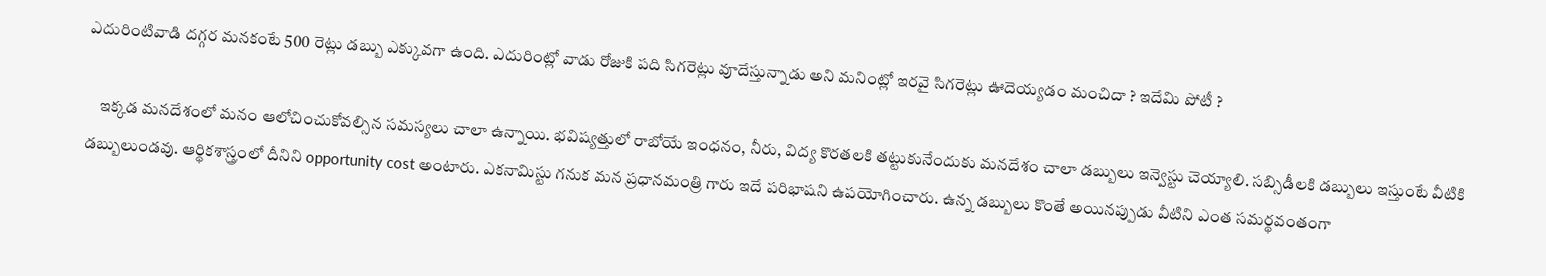ఎదురింటివాడి దగ్గర మనకంటే 500 రెట్లు డబ్బు ఎక్కువగా ఉంది. ఎదురింట్లో వాడు రోజుకి పది సిగరెట్లు వూదేస్తున్నాడు అని మనింట్లో ఇరవై సిగరెట్లు ఊదెయ్యడం మంచిదా ? ఇదేమి పోటీ ?

    ఇక్కడ మనదేశంలో మనం ఆలోచించుకోవల్సిన సమస్యలు చాలా ఉన్నాయి. భవిష్యత్తులో రాబోయే ఇంధనం, నీరు, విద్య కొరతలకి తట్టుకునేందుకు మనదేశం చాలా డబ్బులు ఇన్వెస్టు చెయ్యాలి. సబ్సిడీలకి డబ్బులు ఇస్తుంటే వీటికి డబ్బులుండవు. ఆర్థికశాస్త్రంలో దీనిని opportunity cost అంటారు. ఎకనామిస్టు గనుక మన ప్రధానమంత్రి గారు ఇదే పరిభాషని ఉపయోగించారు. ఉన్న డబ్బులు కొంతే అయినప్పుడు వీటిని ఎంత సమర్థవంతంగా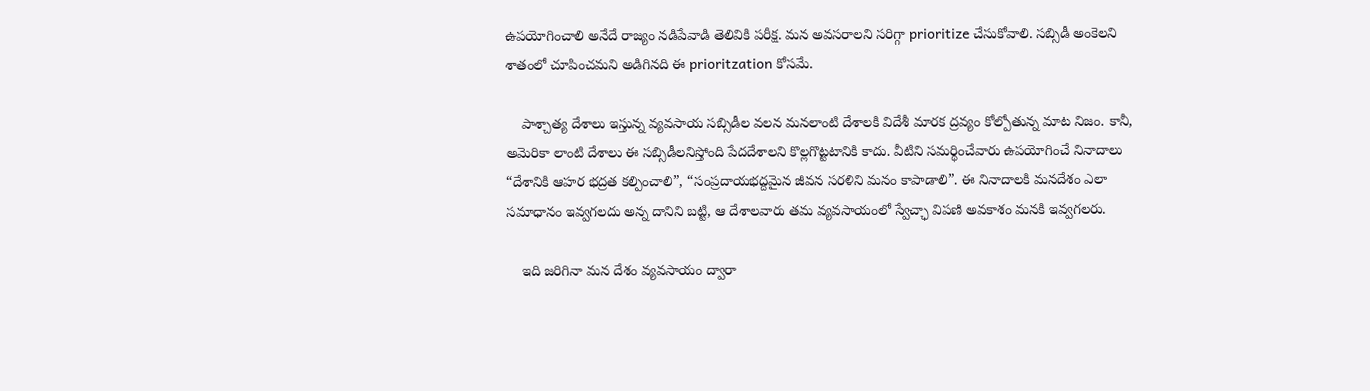ఉపయోగించాలి అనేదే రాజ్యం నడిపేవాడి తెలివికి పరీక్ష. మన అవసరాలని సరిగ్గా prioritize చేసుకోవాలి. సబ్సిడీ అంకెలని శాతంలో చూపించమని అడిగినది ఈ prioritzation కోసమే.

    పాశ్చాత్య దేశాలు ఇస్తున్న వ్యవసాయ సబ్సిడీల వలన మనలాంటి దేశాలకి విదేశీ మారక ద్రవ్యం కోల్పోతున్న మాట నిజం. కానీ, అమెరికా లాంటి దేశాలు ఈ సబ్సిడీలనిస్తోంది పేదదేశాలని కొల్లగొట్టటానికి కాదు. వీటిని సమర్థించేవారు ఉపయోగించే నినాదాలు “దేశానికి ఆహర భద్రత కల్పించాలి”, “సంప్రదాయభద్దమైన జీవన సరళిని మనం కాపాడాలి”. ఈ నినాదాలకి మనదేశం ఎలా సమాధానం ఇవ్వగలదు అన్న దానిని బట్టి, ఆ దేశాలవారు తమ వ్యవసాయంలో స్వేచ్ఛా విపణి అవకాశం మనకి ఇవ్వగలరు.

    ఇది జరిగినా మన దేశం వ్యవసాయం ద్వారా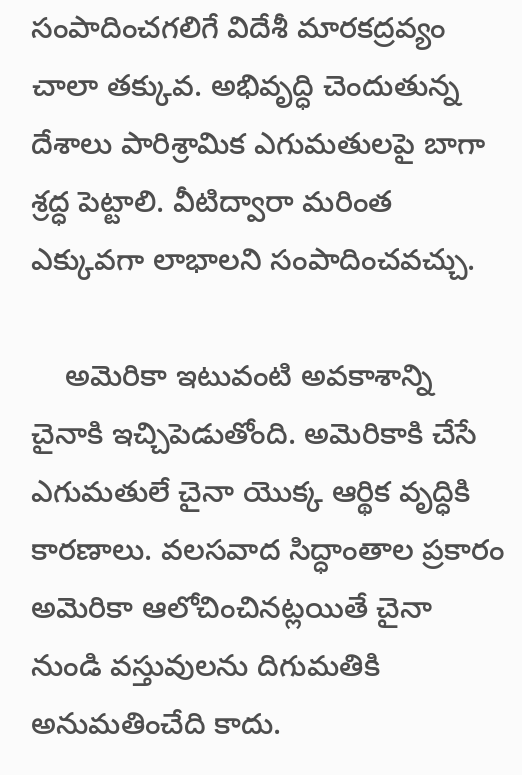సంపాదించగలిగే విదేశీ మారకద్రవ్యం చాలా తక్కువ. అభివృద్ధి చెందుతున్న దేశాలు పారిశ్రామిక ఎగుమతులపై బాగా శ్రద్ధ పెట్టాలి. వీటిద్వారా మరింత ఎక్కువగా లాభాలని సంపాదించవచ్చు.

    అమెరికా ఇటువంటి అవకాశాన్ని చైనాకి ఇచ్చిపెడుతోంది. అమెరికాకి చేసే ఎగుమతులే చైనా యొక్క ఆర్థిక వృద్ధికి కారణాలు. వలసవాద సిద్ధాంతాల ప్రకారం అమెరికా ఆలోచించినట్లయితే చైనా నుండి వస్తువులను దిగుమతికి అనుమతించేది కాదు.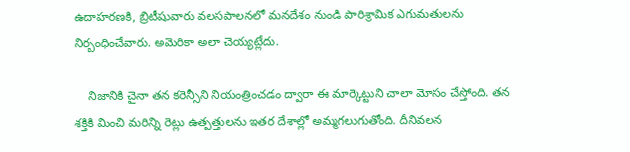ఉదాహరణకి, బ్రిటీషువారు వలసపాలనలో మనదేశం నుండి పారిశ్రామిక ఎగుమతులను నిర్బంధించేవారు. అమెరికా అలా చెయ్యట్లేదు.

    నిజానికి చైనా తన కరెన్సీని నియంత్రించడం ద్వారా ఈ మార్కెట్టుని చాలా మోసం చేస్తోంది. తన శక్తికి మించి మరిన్ని రెట్లు ఉత్పత్తులను ఇతర దేశాల్లో అమ్మగలుగుతోంది. దీనివలన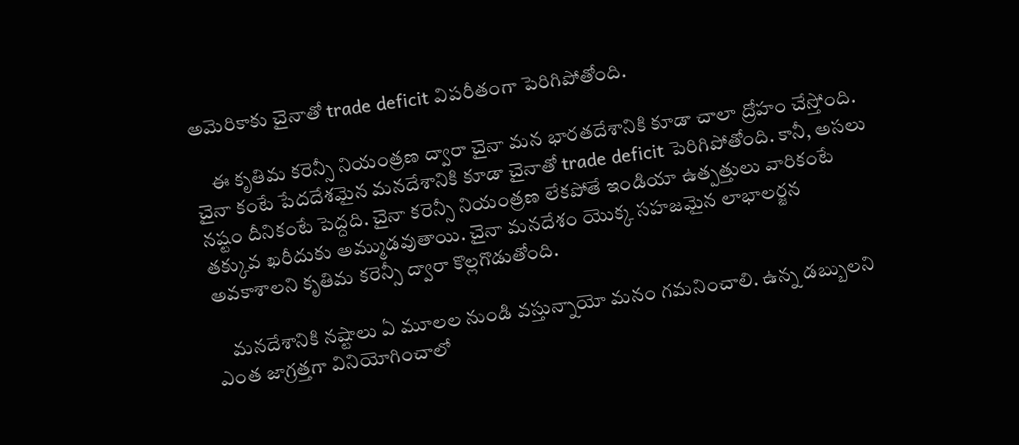అమెరికాకు చైనాతో trade deficit విపరీతంగా పెరిగిపోతోంది.

    ఈ కృతిమ కరెన్సీ నియంత్రణ ద్వారా చైనా మన భారతదేశానికి కూడా చాలా ద్రోహం చేస్తోంది. చైనా కంటే పేదదేశమైన మనదేశానికి కూడా చైనాతో trade deficit పెరిగిపోతోంది. కానీ, అసలు నష్టం దీనికంటే పెద్దది. చైనా కరెన్సీ నియంత్రణ లేకపోతే ఇండియా ఉత్పత్తులు వారికంటే తక్కువ ఖరీదుకు అమ్ముడవుతాయి. చైనా మనదేశం యొక్క సహజమైన లాభాలర్జన అవకాశాలని కృతిమ కరెన్సీ ద్వారా కొల్లగొడుతోంది.

    మనదేశానికి నష్టాలు ఏ మూలల నుండి వస్తున్నాయో మనం గమనించాలి. ఉన్న డబ్బులని ఎంత జాగ్రత్తగా వినియోగించాలో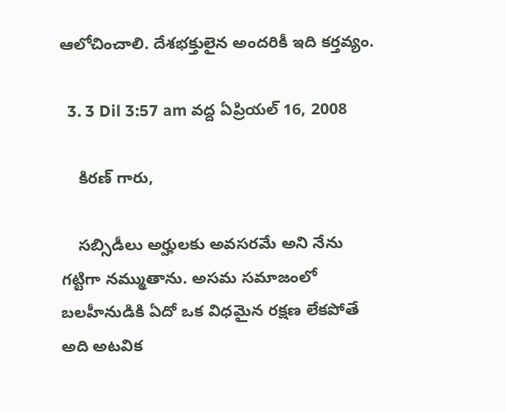ఆలోచించాలి. దేశభక్తులైన అందరికీ ఇది కర్తవ్యం.

  3. 3 Dil 3:57 am వద్ద ఏప్రియల్ 16, 2008

    కిరణ్ గారు,

    సబ్సిడీలు అర్హులకు అవసరమే అని నేను గట్టిగా నమ్ముతాను. అసమ సమాజంలో బలహీనుడికి ఏదో ఒక విధమైన రక్షణ లేకపోతే అది అటవిక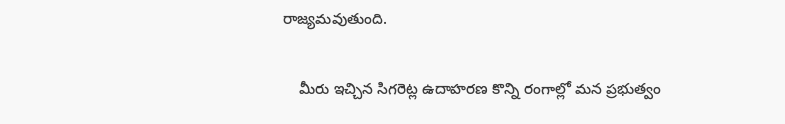రాజ్యమవుతుంది.

    మీరు ఇచ్చిన సిగరెట్ల ఉదాహరణ కొన్ని రంగాల్లో మన ప్రభుత్వం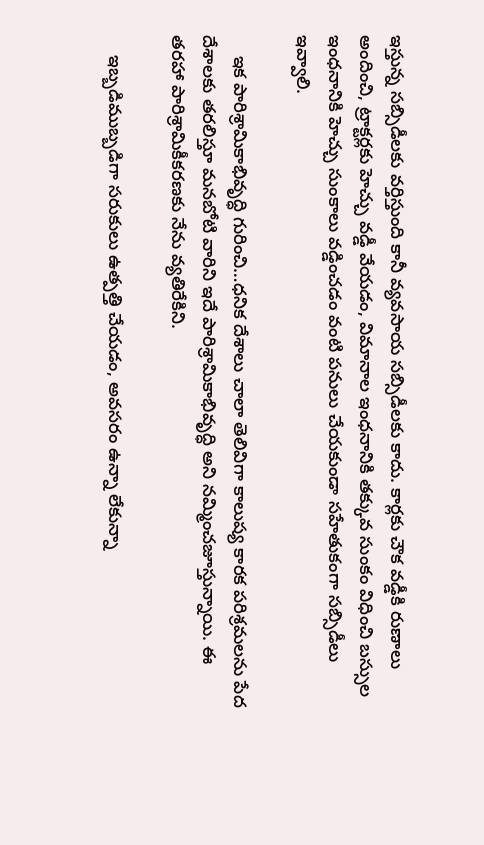ఇస్తున్న సబ్సిడీలకు వర్తిస్తుంది కానీ వ్యవసాయ సబ్సిడీలకు కాదు. కార్లకు చౌక వడ్డీకి రుణాలు అందించి, ట్రాక్టర్లకు హెచ్చు వడ్డీ వేయడం, విమానాల ఇంధనానికి తక్కువ సుంకం విధించి బస్సుల ఇంధనానికి హెచ్చు సుంకాలు వడ్డించడం వంటి పనులు చేయకుండా సహేతుకంగా సబ్సిడీలు ఇవ్వాలి.

    ఇక పారిశ్రామికాభివృద్ధి గురించి…ధనిక దేశాలు చాలా తెలివిగా కాలుష్య కారక పరిశ్రమలను పేద దేశాలకు తరలిస్తూ మనబోటి వారిని ఇదే పారిశ్రామికాభివృద్ధి అని నమ్మించజూస్తున్నాయి. ఈ తరహా పారిశ్రామికీకరణకు నేను వ్యతిరేకిని.

    ఇబ్బడిముబ్బడిగా సరుకులు ఉత్పత్తి చేయడం, అవసరం ఉన్నా లేకున్నా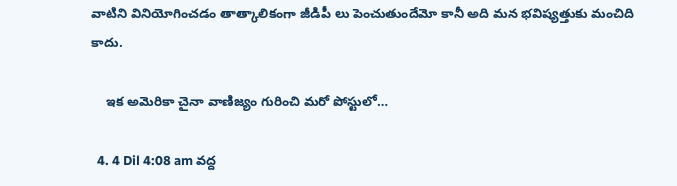వాటిని వినియోగించడం తాత్కాలికంగా జీడిపీ లు పెంచుతుందేమో కానీ అది మన భవిష్యత్తుకు మంచిది కాదు.

    ఇక అమెరికా చైనా వాణిజ్యం గురించి మరో పోస్టులో…

  4. 4 Dil 4:08 am వద్ద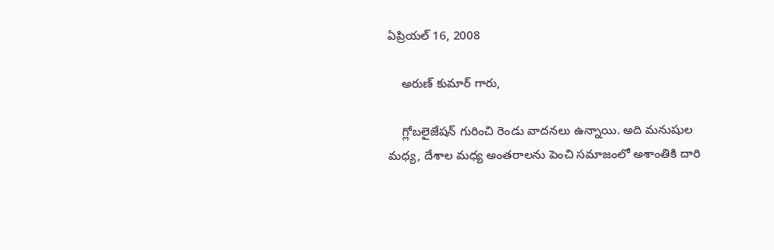ఏప్రియల్ 16, 2008

    అరుణ్ కుమార్ గారు,

    గ్లోబలైజేషన్ గురించి రెండు వాదనలు ఉన్నాయి. అది మనుషుల మధ్య, దేశాల మధ్య అంతరాలను పెంచి సమాజంలో అశాంతికి దారి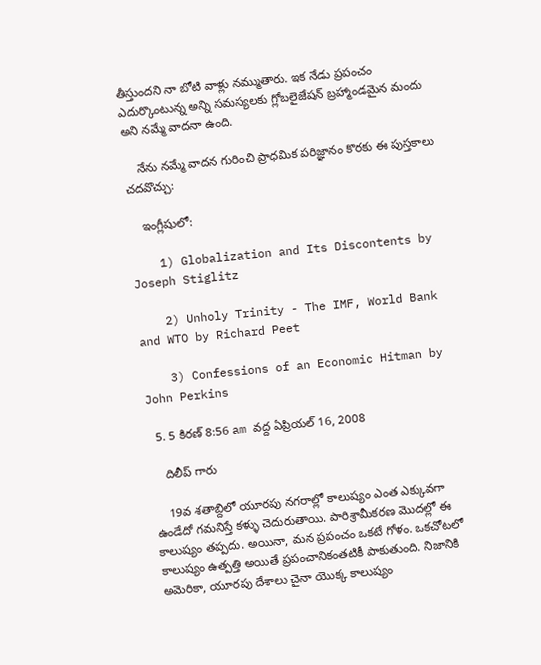తీస్తుందని నా బోటి వాళ్లు నమ్ముతారు. ఇక నేడు ప్రపంచం ఎదుర్కొంటున్న అన్ని సమస్యలకు గ్లోబలైజేషన్ బ్రహ్మాండమైన మందు అని నమ్మే వాదనా ఉంది.

    నేను నమ్మే వాదన గురించి ప్రాధమిక పరిజ్ఞానం కొరకు ఈ పుస్తకాలు చదవొచ్చు:

    ఇంగ్లీషులో:

    1) Globalization and Its Discontents by Joseph Stiglitz

    2) Unholy Trinity - The IMF, World Bank and WTO by Richard Peet

    3) Confessions of an Economic Hitman by John Perkins

  5. 5 కిరణ్ 8:56 am వద్ద ఏప్రియల్ 16, 2008

    దిలీప్ గారు

    19వ శతాబ్దిలో యూరపు నగరాల్లో కాలుష్యం ఎంత ఎక్కువగా ఉండేదో గమనిస్తే కళ్ళు చెదురుతాయి. పారిశ్రామీకరణ మొదల్లో ఈ కాలుష్యం తప్పదు. అయినా, మన ప్రపంచం ఒకటే గోళం. ఒకచోటలో కాలుష్యం ఉత్పత్తి అయితే ప్రపంచానికంతటికీ పాకుతుంది. నిజానికి అమెరికా, యూరపు దేశాలు చైనా యొక్క కాలుష్యం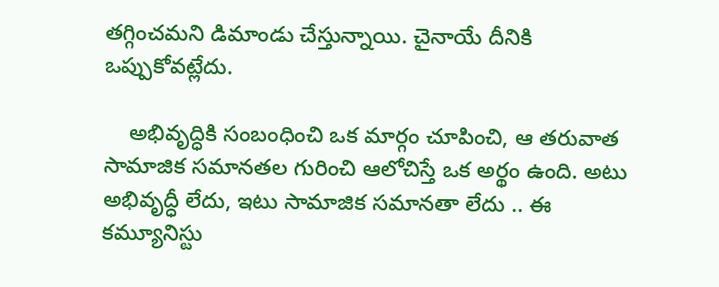తగ్గించమని డిమాండు చేస్తున్నాయి. చైనాయే దీనికి ఒప్పుకోవట్లేదు.

    అభివృద్ధికి సంబంధించి ఒక మార్గం చూపించి, ఆ తరువాత సామాజిక సమానతల గురించి ఆలోచిస్తే ఒక అర్థం ఉంది. అటు అభివృద్ధీ లేదు, ఇటు సామాజిక సమానతా లేదు .. ఈ కమ్యూనిస్టు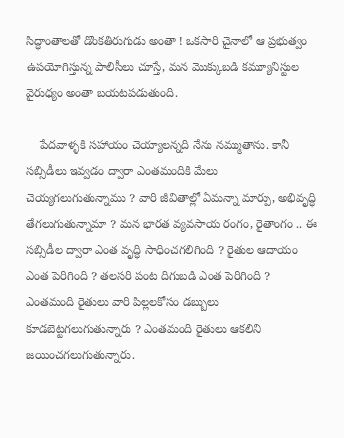సిద్ధాంతాలతో డొంకతిరుగుడు అంతా ! ఒకసారి చైనాలో ఆ ప్రభుత్వం ఉపయోగిస్తున్న పాలిసీలు చూస్తే, మన మొక్కుబడి కమ్యూనిస్టుల వైరుధ్యం అంతా బయటపడుతుంది.

    పేదవాళ్ళకి సహాయం చెయ్యాలన్నది నేను నమ్ముతాను. కానీ సబ్సిడీలు ఇవ్వడం ద్వారా ఎంతమందికి మేలు చెయ్యగలుగుతున్నాము ? వారి జీవితాల్లో ఏమన్నా మార్పు, అభివృద్ధి తేగలుగుతున్నామా ? మన భారత వ్యవసాయ రంగం, రైతాంగం .. ఈ సబ్సిడీల ద్వారా ఎంత వృద్ధి సాధించగలిగింది ? రైతుల ఆదాయం ఎంత పెరిగింది ? తలసరి పంట దిగుబడి ఎంత పెరిగింది ? ఎంతమంది రైతులు వారి పిల్లలకోసం డబ్బులు కూడబెట్టగలుగుతున్నారు ? ఎంతమంది రైతులు ఆకలిని జయించగలుగుతున్నారు.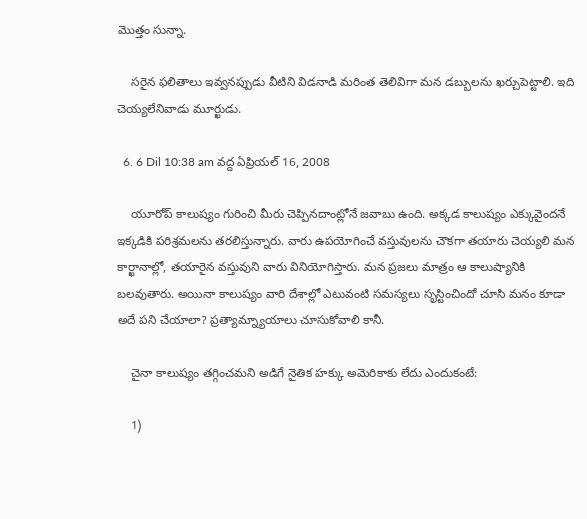మొత్తం సున్నా.

    సరైన ఫలితాలు ఇవ్వనప్పుడు వీటిని విడనాడి మరింత తెలివిగా మన డబ్బులను ఖర్చుపెట్టాలి. ఇది చెయ్యలేనివాడు మూర్ఖుడు.

  6. 6 Dil 10:38 am వద్ద ఏప్రియల్ 16, 2008

    యూరోప్ కాలుష్యం గురించి మీరు చెప్పినదాంట్లోనే జవాబు ఉంది. అక్కడ కాలుష్యం ఎక్కువైందనే ఇక్కడికి పరిశ్రమలను తరలిస్తున్నారు. వారు ఉపయోగించే వస్తువులను చౌకగా తయారు చెయ్యలి మన కార్ఖానాల్లో, తయారైన వస్తువుని వారు వినియోగిస్తారు. మన ప్రజలు మాత్రం ఆ కాలుష్యానికి బలవుతారు. అయినా కాలుష్యం వారి దేశాల్లో ఎటువంటి సమస్యలు సృస్టించిందో చూసి మనం కూడా అదే పని చేయాలా? ప్రత్యామ్న్యాయాలు చూసుకోవాలి కానీ.

    చైనా కాలుష్యం తగ్గించమని అడిగే నైతిక హక్కు అమెరికాకు లేదు ఎందుకంటే:

    1)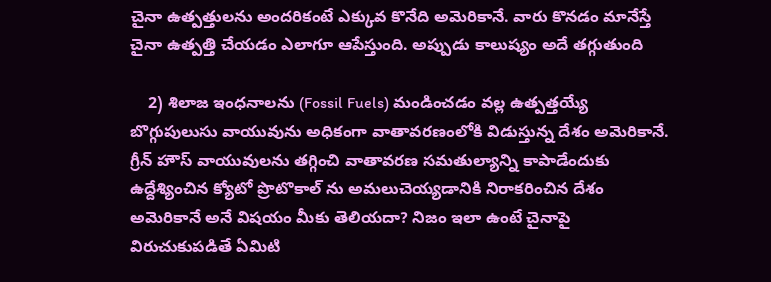చైనా ఉత్పత్తులను అందరికంటే ఎక్కువ కొనేది అమెరికానే. వారు కొనడం మానేస్తే చైనా ఉత్పత్తి చేయడం ఎలాగూ ఆపేస్తుంది. అప్పుడు కాలుష్యం అదే తగ్గుతుంది

    2) శిలాజ ఇంధనాలను (Fossil Fuels) మండించడం వల్ల ఉత్పత్తయ్యే బొగ్గుపులుసు వాయువును అధికంగా వాతావరణంలోకి విడుస్తున్న దేశం అమెరికానే. గ్రీన్ హౌస్ వాయువులను తగ్గించి వాతావరణ సమతుల్యాన్ని కాపాడేందుకు ఉద్దేశ్యించిన క్యోటో ప్రొటొకాల్ ను అమలుచెయ్యడానికి నిరాకరించిన దేశం అమెరికానే అనే విషయం మీకు తెలియదా? నిజం ఇలా ఉంటే చైనాపై విరుచుకుపడితే ఏమిటి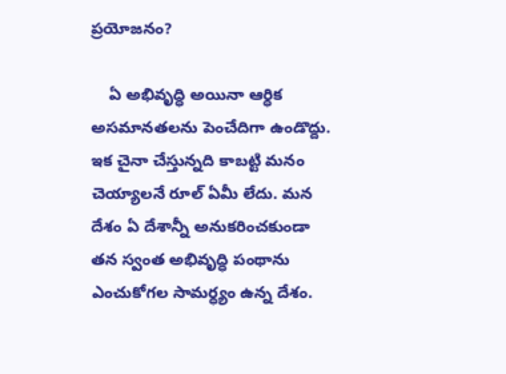ప్రయోజనం?

    ఏ అభివృద్ధి అయినా ఆర్ధిక అసమానతలను పెంచేదిగా ఉండొద్దు. ఇక చైనా చేస్తున్నది కాబట్టి మనం చెయ్యాలనే రూల్ ఏమీ లేదు. మన దేశం ఏ దేశాన్నీ అనుకరించకుండా తన స్వంత అభివృద్ధి పంథాను ఎంచుకోగల సామర్ధ్యం ఉన్న దేశం.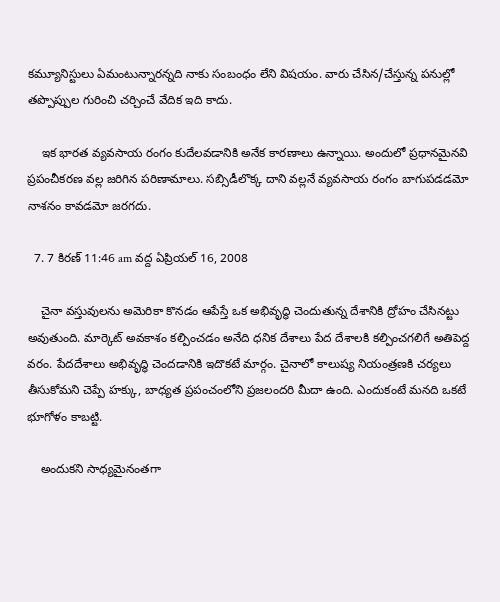కమ్యూనిస్టులు ఏమంటున్నారన్నది నాకు సంబంధం లేని విషయం. వారు చేసిన/చేస్తున్న పనుల్లో తప్పొప్పుల గురించి చర్చించే వేదిక ఇది కాదు.

    ఇక భారత వ్యవసాయ రంగం కుదేలవడానికి అనేక కారణాలు ఉన్నాయి. అందులో ప్రధానమైనవి ప్రపంచీకరణ వల్ల జరిగిన పరిణామాలు. సబ్సిడీలొక్క దాని వల్లనే వ్యవసాయ రంగం బాగుపడడమో నాశనం కావడమో జరగదు.

  7. 7 కిరణ్ 11:46 am వద్ద ఏప్రియల్ 16, 2008

    చైనా వస్తువులను అమెరికా కొనడం ఆపేస్తే ఒక అభివృద్ధి చెందుతున్న దేశానికి ద్రోహం చేసినట్టు అవుతుంది. మార్కెట్ అవకాశం కల్పించడం అనేది ధనిక దేశాలు పేద దేశాలకి కల్పించగలిగే అతిపెద్ద వరం. పేదదేశాలు అభివృద్ధి చెందడానికి ఇదొకటే మార్గం. చైనాలో కాలుష్య నియంత్రణకి చర్యలు తీసుకోమని చెప్పే హక్కు, బాధ్యత ప్రపంచంలోని ప్రజలందరి మీదా ఉంది. ఎందుకంటే మనది ఒకటే భూగోళం కాబట్టి.

    అందుకని సాధ్యమైనంతగా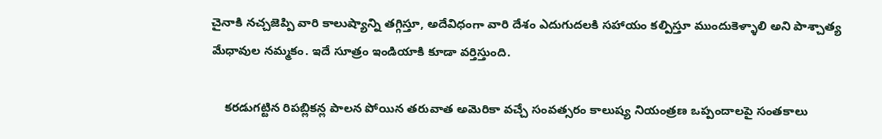చైనాకి నచ్చజెప్పి వారి కాలుష్యాన్ని తగ్గిస్తూ, అదేవిధంగా వారి దేశం ఎదుగుదలకి సహాయం కల్పిస్తూ ముందుకెళ్ళాలి అని పాశ్చాత్య మేధావుల నమ్మకం. ఇదే సూత్రం ఇండియాకి కూడా వర్తిస్తుంది.

    కరడుగట్టిన రిపబ్లికన్ల పాలన పోయిన తరువాత అమెరికా వచ్చే సంవత్సరం కాలుష్య నియంత్రణ ఒప్పందాలపై సంతకాలు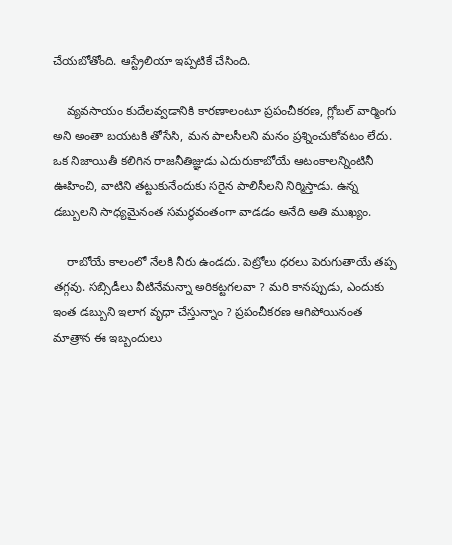చేయబోతోంది. ఆస్ట్రేలియా ఇప్పటికే చేసింది.

    వ్యవసాయం కుదేలవ్వడానికి కారణాలంటూ ప్రపంచీకరణ, గ్లోబల్ వార్మింగు అని అంతా బయటకి తోసేసి, మన పాలసీలని మనం ప్రశ్నించుకోవటం లేదు. ఒక నిజాయితీ కలిగిన రాజనీతిజ్ఞుడు ఎదురుకాబోయే ఆటంకాలన్నింటినీ ఊహించి, వాటిని తట్టుకునేందుకు సరైన పాలిసీలని నిర్మిస్తాడు. ఉన్న డబ్బులని సాధ్యమైనంత సమర్థవంతంగా వాడడం అనేది అతి ముఖ్యం.

    రాబోయే కాలంలో నేలకి నీరు ఉండదు. పెట్రోలు ధరలు పెరుగుతాయే తప్ప తగ్గవు. సబ్సిడీలు వీటినేమన్నా అరికట్టగలవా ? మరి కానప్పుడు, ఎందుకు ఇంత డబ్బుని ఇలాగ వృధా చేస్తున్నాం ? ప్రపంచీకరణ ఆగిపోయినంత మాత్రాన ఈ ఇబ్బందులు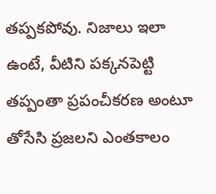తప్పకపోవు. నిజాలు ఇలా ఉంటే, వీటిని పక్కనపెట్టి తప్పంతా ప్రపంచీకరణ అంటూ తోసేసి ప్రజలని ఎంతకాలం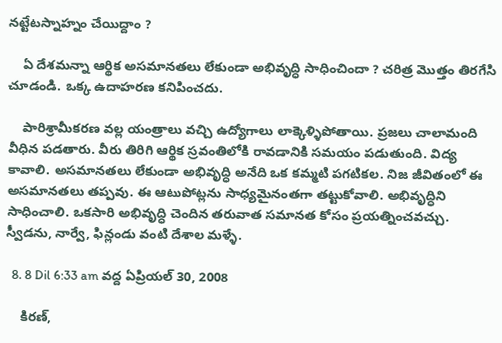నట్టేటస్నాహ్నం చేయిద్దాం ?

    ఏ దేశమన్నా ఆర్థిక అసమానతలు లేకుండా అభివృద్ధి సాధించిందా ? చరిత్ర మొత్తం తిరగేసి చూడండి. ఒక్క ఉదాహరణ కనిపించదు.

    పారిశ్రామీకరణ వల్ల యంత్రాలు వచ్చి ఉద్యోగాలు లాక్కెళ్ళిపోతాయి. ప్రజలు చాలామంది వీధిన పడతారు. వీరు తిరిగి ఆర్థిక స్రవంతిలోకి రావడానికి సమయం పడుతుంది. విద్య కావాలి. అసమానతలు లేకుండా అభివృద్ధి అనేది ఒక కమ్మటి పగటికల. నిజ జీవితంలో ఈ అసమానతలు తప్పవు. ఈ ఆటుపోట్లను సాధ్యమైనంతగా తట్టుకోవాలి. అభివృద్ధిని సాధించాలి. ఒకసారి అభివృద్ధి చెందిన తరువాత సమానత కోసం ప్రయత్నించవచ్చు. స్వీడను, నార్వే, ఫిన్లండు వంటి దేశాల మళ్ళే.

  8. 8 Dil 6:33 am వద్ద ఏప్రియల్ 30, 2008

    కిరణ్,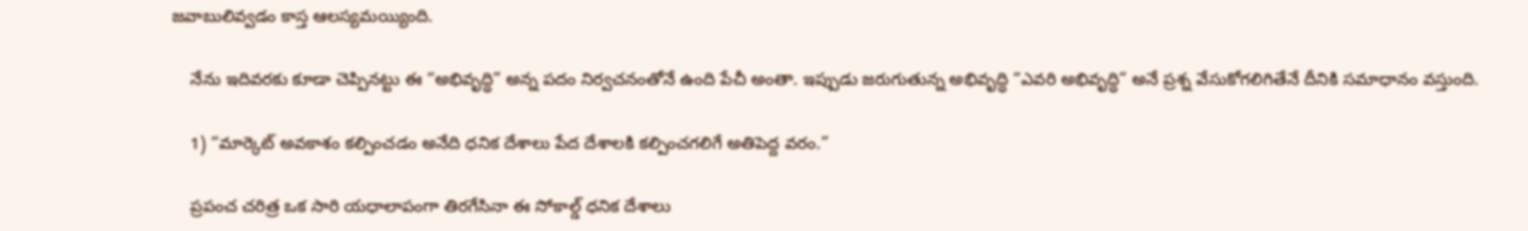జవాబులివ్వడం కాస్త ఆలస్యమయ్యింది.

    నేను ఇదివరకు కూడా చెప్పినట్టు ఈ “అభివృద్ధి” అన్న పదం నిర్వచనంతోనే ఉంది పేచీ అంతా. ఇప్పుడు జరుగుతున్న అభివృద్ధి “ఎవరి అభివృద్ధి” అనే ప్రశ్న వేసుకోగలిగితేనే దీనికి సమాధానం వస్తుంది.

    1) “మార్కెట్ అవకాశం కల్పించడం అనేది ధనిక దేశాలు పేద దేశాలకి కల్పించగలిగే అతిపెద్ద వరం.”

    ప్రపంచ చరిత్ర ఒక సారి యధాలాపంగా తిరగేసినా ఈ సోకాల్డ్ ధనిక దేశాలు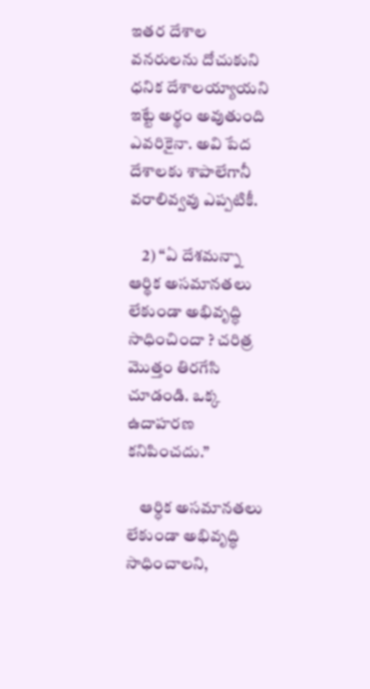ఇతర దేశాల వనరులను దోచుకుని ధనిక దేశాలయ్యాయని ఇట్టే అర్థం అవుతుంది ఎవరికైనా. అవి పేద దేశాలకు శాపాలేగానీ వరాలివ్వవు ఎప్పటికీ.

    2) “ఏ దేశమన్నా ఆర్థిక అసమానతలు లేకుండా అభివృద్ధి సాధించిందా ? చరిత్ర మొత్తం తిరగేసి చూడండి. ఒక్క ఉదాహరణ కనిపించదు.”

    ఆర్ధిక అసమానతలు లేకుండా అభివృద్ధి సాధించాలని,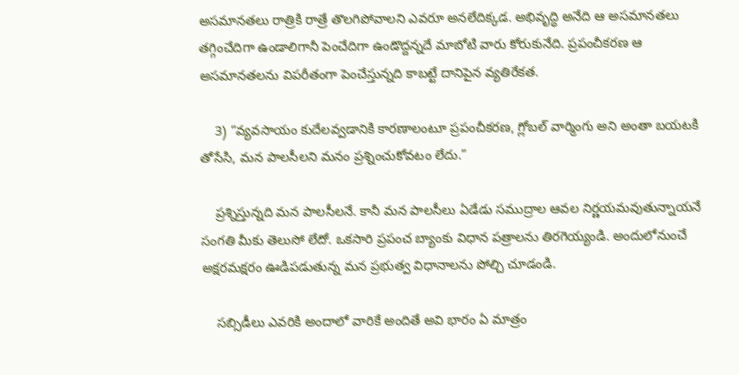అసమానతలు రాత్రికి రాత్రే తొలగిపోవాలని ఎవరూ అనలేదిక్కడ. అభివృద్ధి అనేది ఆ అసమానతలు తగ్గించేదిగా ఉండాలిగానీ పెంచేదిగా ఉండొద్దన్నదే మాబోటి వారు కోరుకునేది. ప్రపంచీకరణ ఆ అసమానతలను విపరీతంగా పెంచేస్తున్నది కాబట్టే దానిపైన వ్యతిరేకత.

    3) “వ్యవసాయం కుదేలవ్వడానికి కారణాలంటూ ప్రపంచీకరణ, గ్లోబల్ వార్మింగు అని అంతా బయటకి తోసేసి, మన పాలసీలని మనం ప్రశ్నించుకోవటం లేదు.”

    ప్రశ్నిస్తున్నది మన పాలసీలనే. కానీ మన పాలసీలు ఏడేడు సముద్రాల ఆవల నిర్ణయమవుతున్నాయనే సంగతి మీకు తెలుసో లేదో. ఒకసారి ప్రపంచ బ్యాంకు విధాన పత్రాలను తిరగెయ్యండి. అందులోనుంచే అక్షరమక్షరం ఊడిపడుతున్న మన ప్రభుత్వ విధానాలను పోల్చి చూడండి.

    సబ్సిడీలు ఎవరికి అందాలో వారికే అందితే అవి భారం ఏ మాత్రం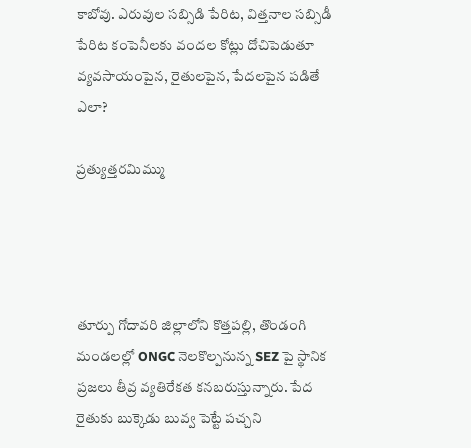కాబోవు. ఎరువుల సబ్సిడి పేరిట, విత్తనాల సబ్సిడీ పేరిట కంపెనీలకు వందల కోట్లు దోచిపెడుతూ వ్యవసాయంపైన, రైతులపైన, పేదలపైన పడితే ఎలా?

ప్రత్యుత్తరమిమ్ము




తూర్పు గోదావరి జిల్లాలోని కొత్తపల్లి, తొండంగి మండలల్లో ONGC నెలకొల్పనున్న SEZ పై స్థానిక ప్రజలు తీవ్ర వ్యతిరేకత కనబరుస్తున్నారు. పేద రైతుకు బుక్కెడు బువ్వ పెట్టే పచ్చని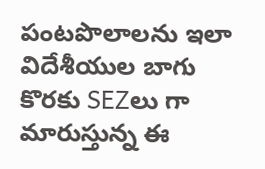పంటపొలాలను ఇలా విదేశీయుల బాగు కొరకు SEZలు గా మారుస్తున్న ఈ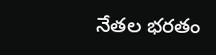నేతల భరతం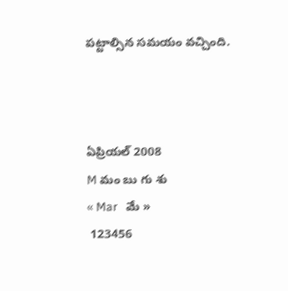పట్టాల్సిన సమయం వచ్చింది.



ఏప్రియల్ 2008
M మం బు గు శు
« Mar   మే »
 123456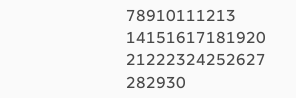78910111213
14151617181920
21222324252627
282930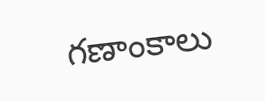గణాంకాలు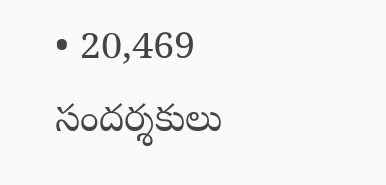• 20,469 సందర్శకులు